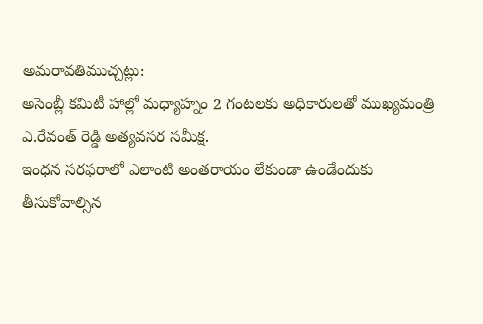అమరావతిముచ్చట్లు:
అసెంబ్లీ కమిటీ హాల్లో మధ్యాహ్నం 2 గంటలకు అధికారులతో ముఖ్యమంత్రి ఎ.రేవంత్ రెడ్డి అత్యవసర సమీక్ష.
ఇంధన సరఫరాలో ఎలాంటి అంతరాయం లేకుండా ఉండేందుకు తీసుకోవాల్సిన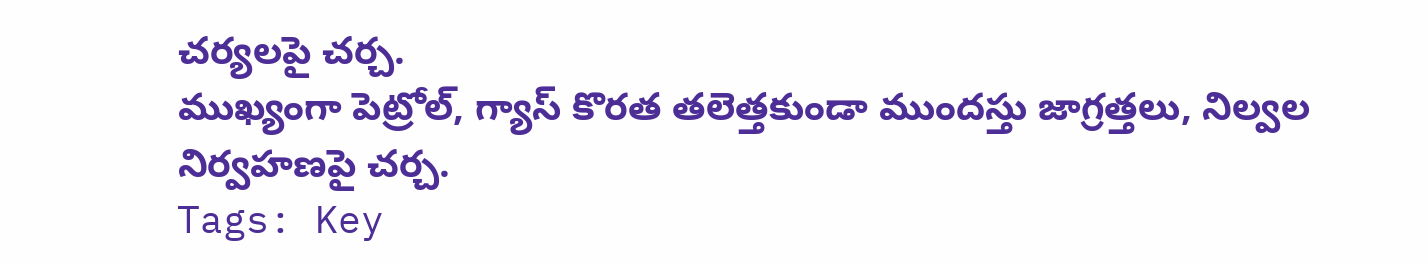చర్యలపై చర్చ.
ముఖ్యంగా పెట్రోల్, గ్యాస్ కొరత తలెత్తకుండా ముందస్తు జాగ్రత్తలు, నిల్వల నిర్వహణపై చర్చ.
Tags: Key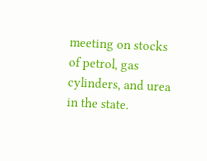meeting on stocks of petrol, gas cylinders, and urea in the state.